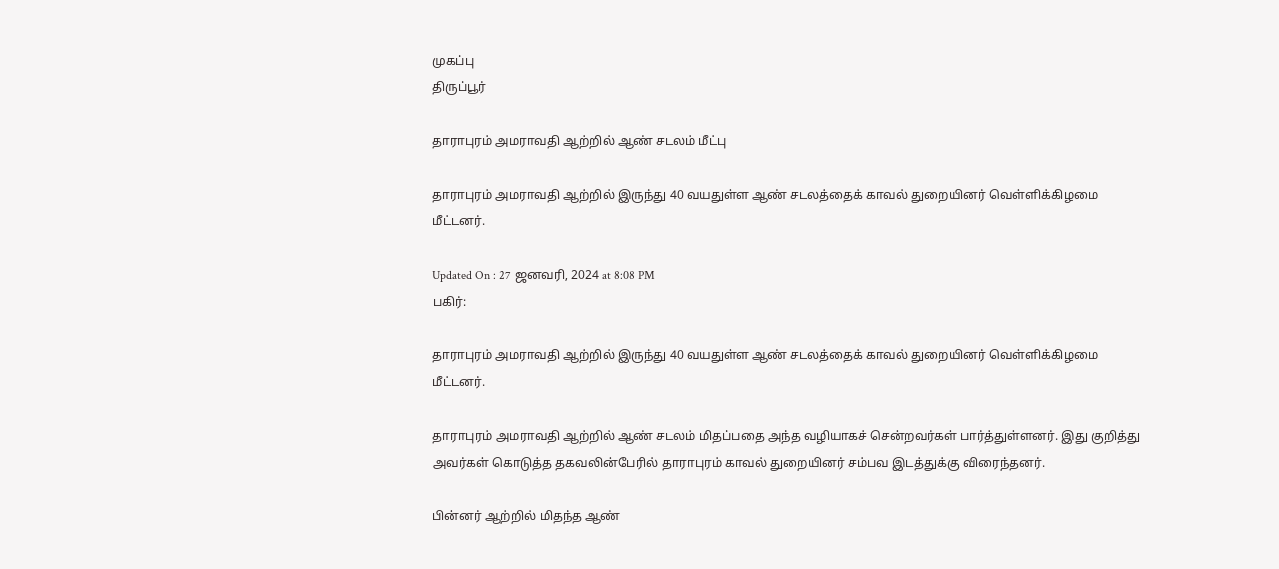முகப்பு
திருப்பூர்

தாராபுரம் அமராவதி ஆற்றில் ஆண் சடலம் மீட்பு

தாராபுரம் அமராவதி ஆற்றில் இருந்து 40 வயதுள்ள ஆண் சடலத்தைக் காவல் துறையினர் வெள்ளிக்கிழமை மீட்டனர்.

Updated On : 27 ஜனவரி, 2024 at 8:08 PM
பகிர்:

தாராபுரம் அமராவதி ஆற்றில் இருந்து 40 வயதுள்ள ஆண் சடலத்தைக் காவல் துறையினர் வெள்ளிக்கிழமை மீட்டனர்.

தாராபுரம் அமராவதி ஆற்றில் ஆண் சடலம் மிதப்பதை அந்த வழியாகச் சென்றவர்கள் பார்த்துள்ளனர். இது குறித்து அவர்கள் கொடுத்த தகவலின்பேரில் தாராபுரம் காவல் துறையினர் சம்பவ இடத்துக்கு விரைந்தனர்.

பின்னர் ஆற்றில் மிதந்த ஆண்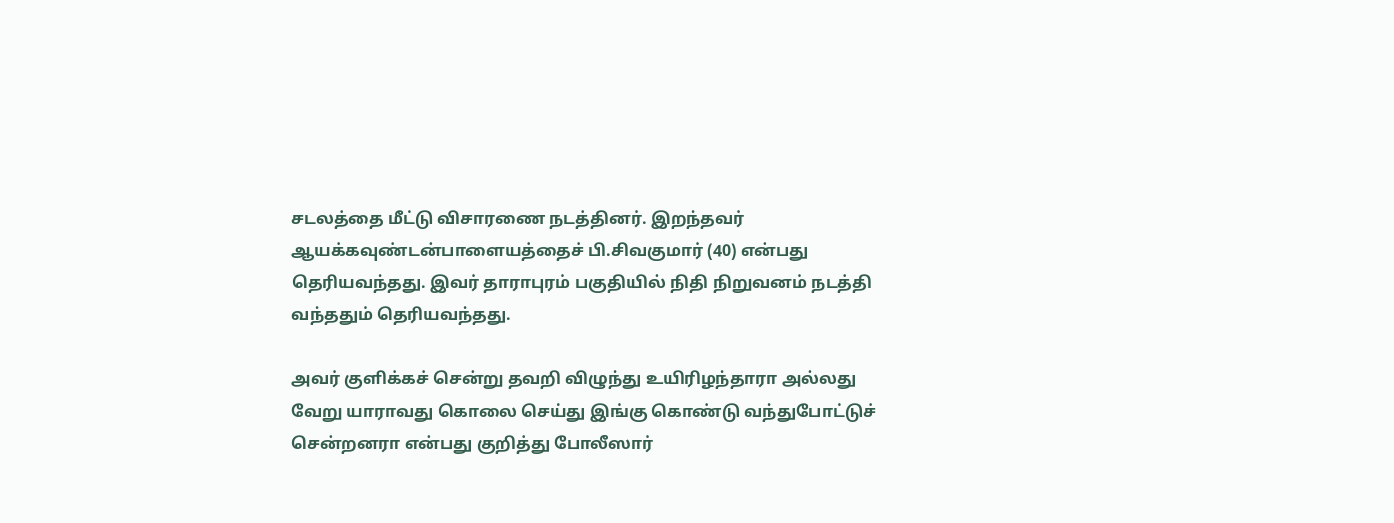சடலத்தை மீட்டு விசாரணை நடத்தினர். இறந்தவர் ஆயக்கவுண்டன்பாளையத்தைச் பி.சிவகுமார் (40) என்பது தெரியவந்தது. இவர் தாராபுரம் பகுதியில் நிதி நிறுவனம் நடத்தி வந்ததும் தெரியவந்தது.

அவர் குளிக்கச் சென்று தவறி விழுந்து உயிரிழந்தாரா அல்லது வேறு யாராவது கொலை செய்து இங்கு கொண்டு வந்துபோட்டுச் சென்றனரா என்பது குறித்து போலீஸார்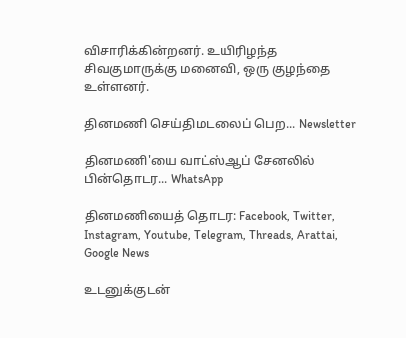விசாரிக்கின்றனர். உயிரிழந்த சிவகுமாருக்கு மனைவி, ஒரு குழந்தை உள்ளனர்.

தினமணி செய்திமடலைப் பெற... Newsletter

தினமணி'யை வாட்ஸ்ஆப் சேனலில் பின்தொடர... WhatsApp

தினமணியைத் தொடர: Facebook, Twitter, Instagram, Youtube, Telegram, Threads, Arattai, Google News

உடனுக்குடன்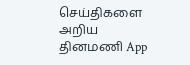செய்திகளை அறிய தினமணி App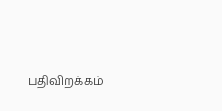பதிவிறக்கம்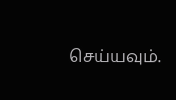செய்யவும்.